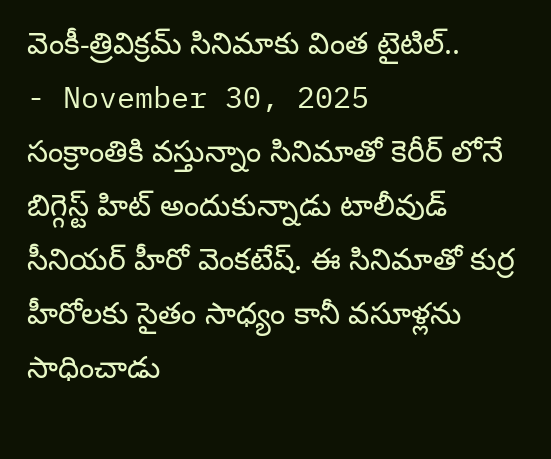వెంకీ-త్రివిక్రమ్ సినిమాకు వింత టైటిల్..
- November 30, 2025
సంక్రాంతికి వస్తున్నాం సినిమాతో కెరీర్ లోనే బిగ్గెస్ట్ హిట్ అందుకున్నాడు టాలీవుడ్ సీనియర్ హీరో వెంకటేష్. ఈ సినిమాతో కుర్ర హీరోలకు సైతం సాధ్యం కానీ వసూళ్లను సాధించాడు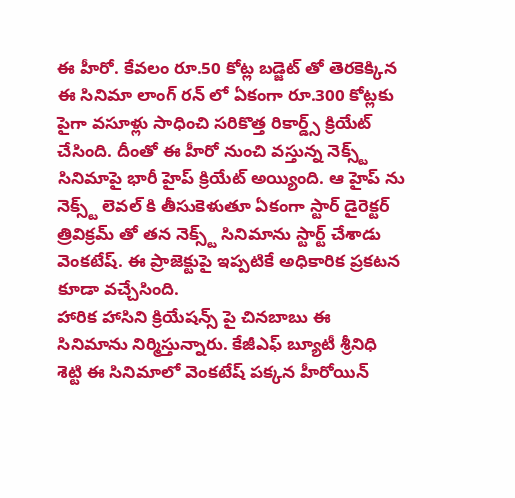ఈ హీరో. కేవలం రూ.50 కోట్ల బడ్జెట్ తో తెరకెక్కిన ఈ సినిమా లాంగ్ రన్ లో ఏకంగా రూ.300 కోట్లకు పైగా వసూళ్లు సాధించి సరికొత్త రికార్డ్స్ క్రియేట్ చేసింది. దీంతో ఈ హీరో నుంచి వస్తున్న నెక్స్ట్ సినిమాపై భారీ హైప్ క్రియేట్ అయ్యింది. ఆ హైప్ ను నెక్స్ట్ లెవల్ కి తీసుకెళుతూ ఏకంగా స్టార్ డైరెక్టర్ త్రివిక్రమ్ తో తన నెక్స్ట్ సినిమాను స్టార్ట్ చేశాడు వెంకటేష్. ఈ ప్రాజెక్టుపై ఇప్పటికే అధికారిక ప్రకటన కూడా వచ్చేసింది.
హారిక హాసిని క్రియేషన్స్ పై చినబాబు ఈ సినిమాను నిర్మిస్తున్నారు. కేజీఎఫ్ బ్యూటీ శ్రీనిధి శెట్టి ఈ సినిమాలో వెంకటేష్ పక్కన హీరోయిన్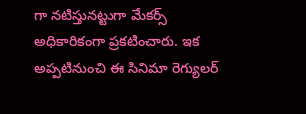గా నటిస్తునట్టుగా మేకర్స్ అధికారికంగా ప్రకటించారు. ఇక అప్పటినుంచి ఈ సినిమా రెగ్యులర్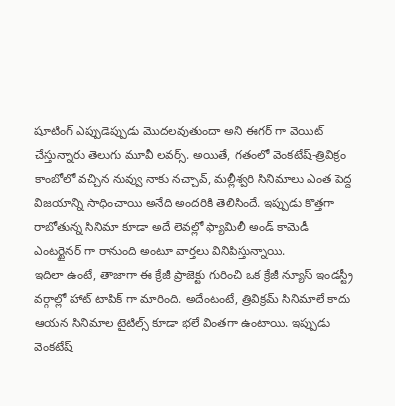షూటింగ్ ఎప్పుడెప్పుడు మొదలవుతుందా అని ఈగర్ గా వెయిట్ చేస్తున్నారు తెలుగు మూవీ లవర్స్. అయితే, గతంలో వెంకటేష్-త్రివిక్రం కాంబోలో వచ్చిన నువ్వు నాకు నచ్చావ్, మల్లీశ్వరి సినిమాలు ఎంత పెద్ద విజయాన్ని సాధించాయి అనేది అందరికి తెలిసిందే. ఇప్పుడు కొత్తగా రాబోతున్న సినిమా కూడా అదే లెవల్లో ఫ్యామిలీ అండ్ కామెడీ ఎంటర్టైనర్ గా రానుంది అంటూ వార్తలు వినిపిస్తున్నాయి.
ఇదిలా ఉంటే, తాజాగా ఈ క్రేజీ ప్రాజెక్టు గురించి ఒక క్రేజీ న్యూస్ ఇండస్ట్రీ వర్గాల్లో హాట్ టాపిక్ గా మారింది. అదేంటంటే, త్రివిక్రమ్ సినిమాలే కాదు ఆయన సినిమాల టైటిల్స్ కూడా భలే వింతగా ఉంటాయి. ఇప్పుడు వెంకటేష్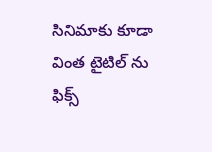సినిమాకు కూడా వింత టైటిల్ ను ఫిక్స్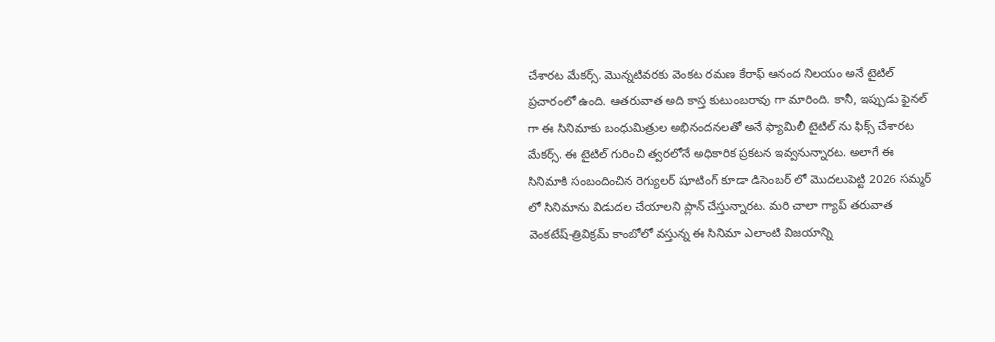చేశారట మేకర్స్. మొన్నటివరకు వెంకట రమణ కేరాఫ్ ఆనంద నిలయం అనే టైటిల్ ప్రచారంలో ఉంది. ఆతరువాత అది కాస్త కుటుంబరావు గా మారింది. కానీ, ఇప్పుడు ఫైనల్ గా ఈ సినిమాకు బంధుమిత్రుల అభినందనలతో అనే ఫ్యామిలీ టైటిల్ ను ఫిక్స్ చేశారట మేకర్స్. ఈ టైటిల్ గురించి త్వరలోనే అధికారిక ప్రకటన ఇవ్వనున్నారట. అలాగే ఈ సినిమాకి సంబందించిన రెగ్యులర్ షూటింగ్ కూడా డిసెంబర్ లో మొదలుపెట్టి 2026 సమ్మర్ లో సినిమాను విడుదల చేయాలని ప్లాన్ చేస్తున్నారట. మరి చాలా గ్యాప్ తరువాత వెంకటేష్-త్రివిక్రమ్ కాంబోలో వస్తున్న ఈ సినిమా ఎలాంటి విజయాన్ని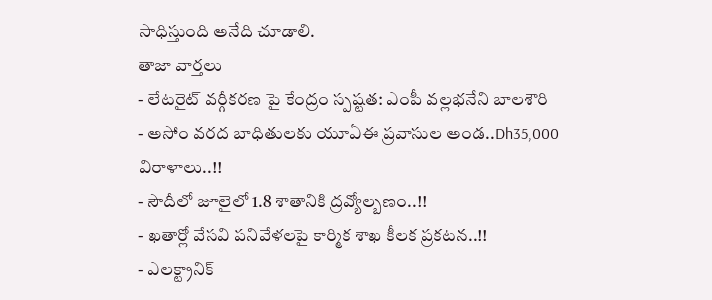సాధిస్తుంది అనేది చూడాలి.
తాజా వార్తలు
- లేటరైట్ వర్గీకరణ పై కేంద్రం స్పష్టత: ఎంపీ వల్లభనేని బాలశౌరి
- అసోం వరద బాధితులకు యూఏఈ ప్రవాసుల అండ..Dh35,000 విరాళాలు..!!
- సౌదీలో జూలైలో 1.8 శాతానికి ద్రవ్యోల్బణం..!!
- ఖతార్లో వేసవి పనివేళలపై కార్మిక శాఖ కీలక ప్రకటన..!!
- ఎలక్ట్రానిక్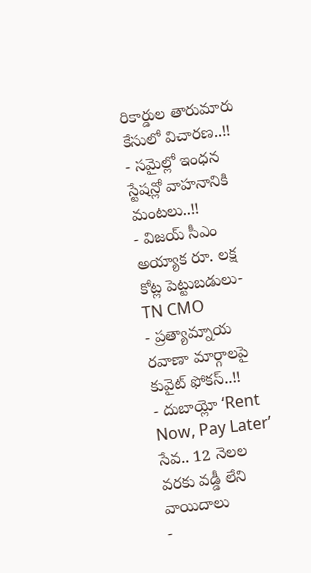రికార్డుల తారుమారు కేసులో విచారణ..!!
- సమైల్లో ఇంధన స్టేషన్లో వాహనానికి మంటలు..!!
- విజయ్ సీఎం అయ్యాక రూ. లక్ష కోట్ల పెట్టుబడులు- TN CMO
- ప్రత్యామ్నాయ రవాణా మార్గాలపై కువైట్ ఫోకస్..!!
- దుబాయ్లో ‘Rent Now, Pay Later’ సేవ.. 12 నెలల వరకు వడ్డీ లేని వాయిదాలు
-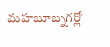మహబూబ్నగర్లో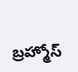బ్రహ్మోస్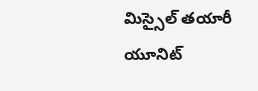మిస్సైల్ తయారీ యూనిట్